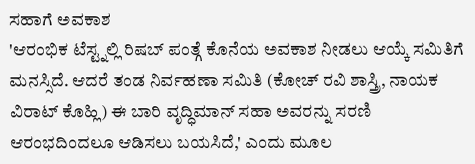ಸಹಾಗೆ ಅವಕಾಶ
'ಆರಂಭಿಕ ಟೆಸ್ಟ್ನಲ್ಲಿ ರಿಷಬ್ ಪಂತ್ಗೆ ಕೊನೆಯ ಅವಕಾಶ ನೀಡಲು ಆಯ್ಕೆ ಸಮಿತಿಗೆ ಮನಸ್ಸಿದೆ. ಆದರೆ ತಂಡ ನಿರ್ವಹಣಾ ಸಮಿತಿ (ಕೋಚ್ ರವಿ ಶಾಸ್ತ್ರಿ, ನಾಯಕ ವಿರಾಟ್ ಕೊಹ್ಲಿ) ಈ ಬಾರಿ ವೃದ್ಧಿಮಾನ್ ಸಹಾ ಅವರನ್ನು ಸರಣಿ ಆರಂಭದಿಂದಲೂ ಆಡಿಸಲು ಬಯಸಿದೆ,' ಎಂದು ಮೂಲ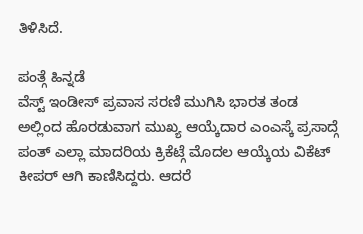ತಿಳಿಸಿದೆ.

ಪಂತ್ಗೆ ಹಿನ್ನಡೆ
ವೆಸ್ಟ್ ಇಂಡೀಸ್ ಪ್ರವಾಸ ಸರಣಿ ಮುಗಿಸಿ ಭಾರತ ತಂಡ ಅಲ್ಲಿಂದ ಹೊರಡುವಾಗ ಮುಖ್ಯ ಆಯ್ಕೆದಾರ ಎಂಎಸ್ಕೆ ಪ್ರಸಾದ್ಗೆ ಪಂತ್ ಎಲ್ಲಾ ಮಾದರಿಯ ಕ್ರಿಕೆಟ್ಗೆ ಮೊದಲ ಆಯ್ಕೆಯ ವಿಕೆಟ್ ಕೀಪರ್ ಆಗಿ ಕಾಣಿಸಿದ್ದರು. ಆದರೆ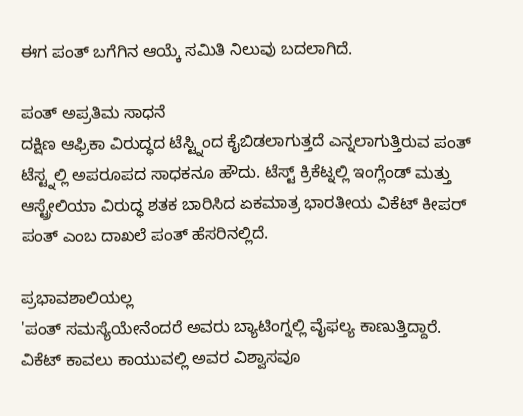ಈಗ ಪಂತ್ ಬಗೆಗಿನ ಆಯ್ಕೆ ಸಮಿತಿ ನಿಲುವು ಬದಲಾಗಿದೆ.

ಪಂತ್ ಅಪ್ರತಿಮ ಸಾಧನೆ
ದಕ್ಷಿಣ ಆಫ್ರಿಕಾ ವಿರುದ್ಧದ ಟೆಸ್ಟ್ನಿಂದ ಕೈಬಿಡಲಾಗುತ್ತದೆ ಎನ್ನಲಾಗುತ್ತಿರುವ ಪಂತ್ ಟೆಸ್ಟ್ನಲ್ಲಿ ಅಪರೂಪದ ಸಾಧಕನೂ ಹೌದು. ಟೆಸ್ಟ್ ಕ್ರಿಕೆಟ್ನಲ್ಲಿ ಇಂಗ್ಲೆಂಡ್ ಮತ್ತು ಆಸ್ಟ್ರೇಲಿಯಾ ವಿರುದ್ಧ ಶತಕ ಬಾರಿಸಿದ ಏಕಮಾತ್ರ ಭಾರತೀಯ ವಿಕೆಟ್ ಕೀಪರ್ ಪಂತ್ ಎಂಬ ದಾಖಲೆ ಪಂತ್ ಹೆಸರಿನಲ್ಲಿದೆ.

ಪ್ರಭಾವಶಾಲಿಯಲ್ಲ
'ಪಂತ್ ಸಮಸ್ಯೆಯೇನೆಂದರೆ ಅವರು ಬ್ಯಾಟಿಂಗ್ನಲ್ಲಿ ವೈಫಲ್ಯ ಕಾಣುತ್ತಿದ್ದಾರೆ. ವಿಕೆಟ್ ಕಾವಲು ಕಾಯುವಲ್ಲಿ ಅವರ ವಿಶ್ವಾಸವೂ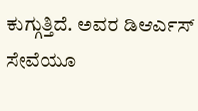ಕುಗ್ಗುತ್ತಿದೆ. ಅವರ ಡಿಆರ್ಎಸ್ ಸೇವೆಯೂ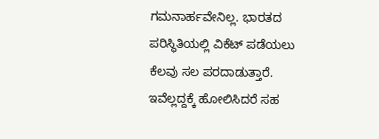ಗಮನಾರ್ಹವೇನಿಲ್ಲ. ಭಾರತದ ಪರಿಸ್ಥಿತಿಯಲ್ಲಿ ವಿಕೆಟ್ ಪಡೆಯಲು ಕೆಲವು ಸಲ ಪರದಾಡುತ್ತಾರೆ. ಇವೆಲ್ಲದ್ದಕ್ಕೆ ಹೋಲಿಸಿದರೆ ಸಹ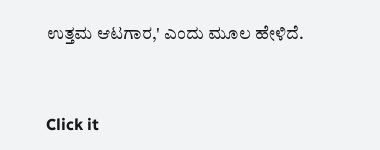ಉತ್ತಮ ಆಟಗಾರ,' ಎಂದು ಮೂಲ ಹೇಳಿದೆ.


Click it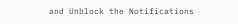and Unblock the Notifications